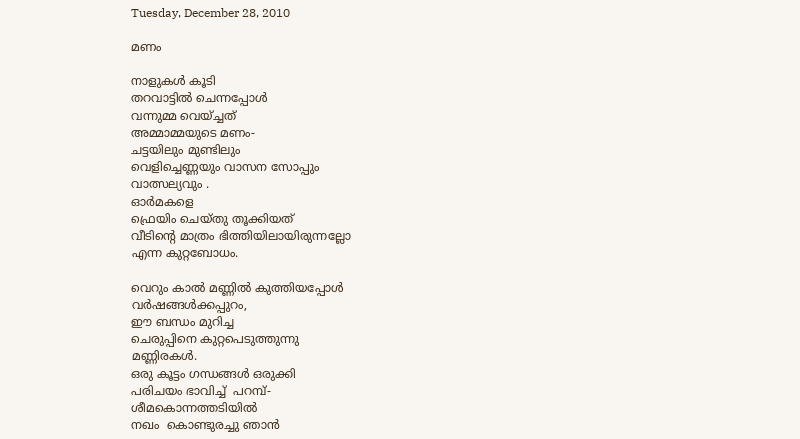Tuesday, December 28, 2010

മണം

നാളുകള്‍ കൂടി
തറവാട്ടില്‍ ചെന്നപ്പോള്‍
വന്നുമ്മ വെയ്ച്ചത്
അമ്മാമ്മയുടെ മണം-
ചട്ടയിലും മുണ്ടിലും
വെളിച്ചെണ്ണയും വാസന സോപ്പും
വാത്സല്യവും .
ഓര്‍മകളെ
ഫ്രെയിം ചെയ്തു തൂക്കിയത്‌
വീടിന്‍റെ മാത്രം ഭിത്തിയിലായിരുന്നല്ലോ
എന്ന കുറ്റബോധം.

വെറും കാല്‍ മണ്ണില്‍ കുത്തിയപ്പോള്‍
വര്‍ഷങ്ങള്‍ക്കപ്പുറം,
ഈ ബന്ധം മുറിച്ച
ചെരുപ്പിനെ കുറ്റപെടുത്തുന്നു
മണ്ണിരകള്‍.
ഒരു കൂട്ടം ഗന്ധങ്ങള്‍ ഒരുക്കി
പരിചയം ഭാവിച്ച്  പറമ്പ്-
ശീമകൊന്നത്തടിയില്‍
നഖം  കൊണ്ടുരച്ചു ഞാന്‍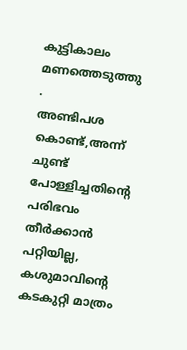കുട്ടികാലം മണത്തെടുത്തു .
അണ്ടിപശ കൊണ്ട്,അന്ന്
ചുണ്ട് പോള്ളിച്ചതിന്‍റെ
പരിഭവം തീര്‍ക്കാന്‍ പറ്റിയില്ല,
കശുമാവിന്‍റെ
കടകുറ്റി മാത്രം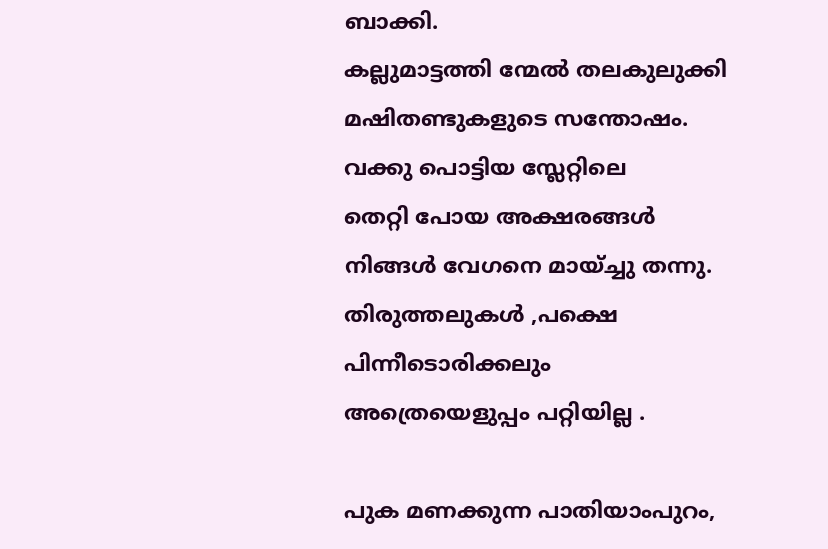ബാക്കി.
കല്ലുമാട്ടത്തി ന്മേല്‍ തലകുലുക്കി
മഷിതണ്ടുകളുടെ സന്തോഷം.
വക്കു പൊട്ടിയ സ്ലേറ്റിലെ
തെറ്റി പോയ അക്ഷരങ്ങള്‍
നിങ്ങള്‍ വേഗനെ മായ്ച്ചു തന്നു.
തിരുത്തലുകള്‍ ,പക്ഷെ
പിന്നീടൊരിക്കലും
അത്രെയെളുപ്പം പറ്റിയില്ല .

പുക മണക്കുന്ന പാതിയാംപുറം,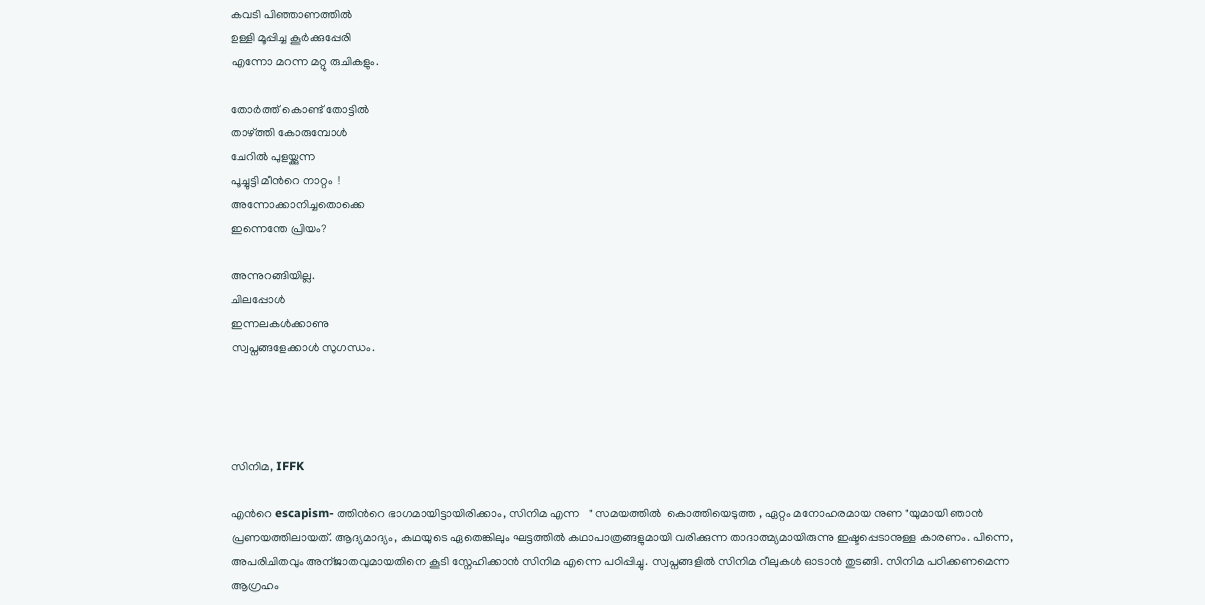കവടി പിഞ്ഞാണത്തില്‍
ഉള്ളി മൂപ്പിച്ച കൂര്‍ക്കുപ്പേരി
എന്നോ മറന്ന മറ്റു രുചികളും.

തോര്‍ത്ത്‌ കൊണ്ട് തോട്ടില്‍
താഴ്ത്തി കോരുമ്പോള്‍
ചേറില്‍ പുളയ്ക്കുന്ന
പൂച്ചുട്ടി മീന്‍റെ നാറ്റം  !
അന്നോക്കാനിച്ചതൊക്കെ
ഇന്നെന്തേ പ്രിയം?

അന്നുറങ്ങിയില്ല.
ചിലപ്പോള്‍
ഇന്നലകള്‍ക്കാണു
സ്വപ്നങ്ങളേക്കാള്‍ സുഗന്ധം.




സിനിമ, IFFK

എന്‍റെ escapism- ത്തിന്‍റെ ഭാഗമായിട്ടായിരിക്കാം, സിനിമ എന്ന   " സമയത്തില്‍  കൊത്തിയെടുത്ത , ഏറ്റം മനോഹരമായ നുണ "യുമായി ഞാന്‍ പ്രണയത്തിലായത്. ആദ്യമാദ്യം, കഥയുടെ ഏതെങ്കിലും ഘട്ടത്തില്‍ കഥാപാത്രങ്ങളുമായി വരിക്കുന്ന താദാത്മ്യമായിരുന്നു ഇഷ്ടപ്പെടാനുള്ള കാരണം. പിന്നെ, അപരിചിതവും അന്ജാതവുമായതിനെ കൂടി സ്നേഹിക്കാന്‍ സിനിമ എന്നെ പഠിപ്പിച്ചു. സ്വപ്നങ്ങളില്‍ സിനിമ റീലുകള്‍ ഓടാന്‍ തുടങ്ങി. സിനിമ പഠിക്കണമെന്ന ആഗ്രഹം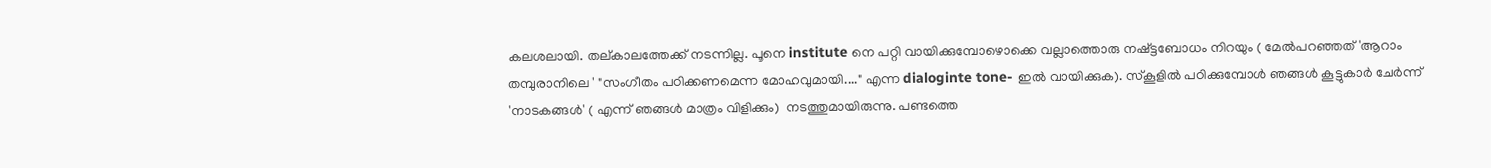കലശലായി. തല്കാലത്തേക്ക് നടന്നില്ല. പൂനെ institute നെ പറ്റി വായിക്കുമ്പോഴൊക്കെ വല്ലാത്തൊരു നഷ്ട്ടബോധം നിറയും ( മേല്‍പറഞ്ഞത്‌ 'ആറാം തമ്പുരാനിലെ ' "സംഗീതം പഠിക്കണമെന്ന മോഹവുമായി...." എന്ന dialoginte tone- ഇല്‍ വായിക്കുക). സ്കൂളില്‍ പഠിക്കുമ്പോള്‍ ഞങ്ങള്‍ കൂട്ടുകാര്‍ ചേര്‍ന്ന് 'നാടകങ്ങള്‍' ( എന്ന് ഞങ്ങള്‍ മാത്രം വിളിക്കും)  നടത്തുമായിരുന്നു. പണ്ടത്തെ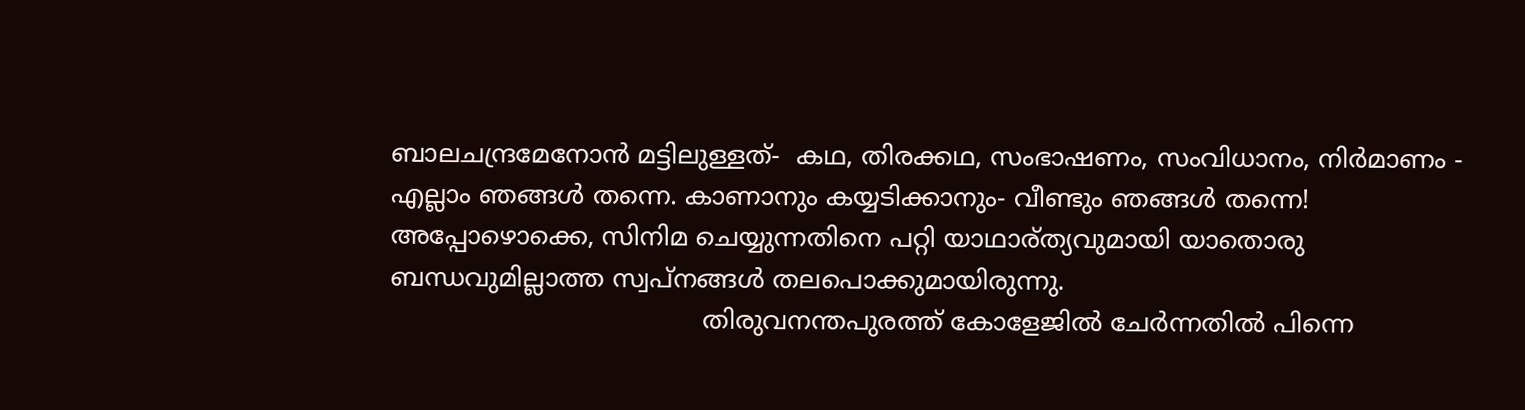ബാലചന്ദ്രമേനോന്‍ മട്ടിലുള്ളത്-  കഥ, തിരക്കഥ, സംഭാഷണം, സംവിധാനം, നിര്‍മാണം - എല്ലാം ഞങ്ങള്‍ തന്നെ. കാണാനും കയ്യടിക്കാനും- വീണ്ടും ഞങ്ങള്‍ തന്നെ! അപ്പോഴൊക്കെ, സിനിമ ചെയ്യുന്നതിനെ പറ്റി യാഥാര്ത്യവുമായി യാതൊരു ബന്ധവുമില്ലാത്ത സ്വപ്‌നങ്ങള്‍ തലപൊക്കുമായിരുന്നു.
                                       തിരുവനന്തപുരത്ത് കോളേജില്‍ ചേര്‍ന്നതില്‍ പിന്നെ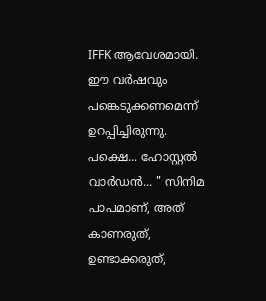IFFK ആവേശമായി. ഈ വര്‍ഷവും പങ്കെടുക്കണമെന്ന് ഉറപ്പിച്ചിരുന്നു. പക്ഷെ... ഹോസ്റ്റല്‍  വാര്‍ഡന്‍... " സിനിമ പാപമാണ്, അത് കാണരുത്, ഉണ്ടാക്കരുത്,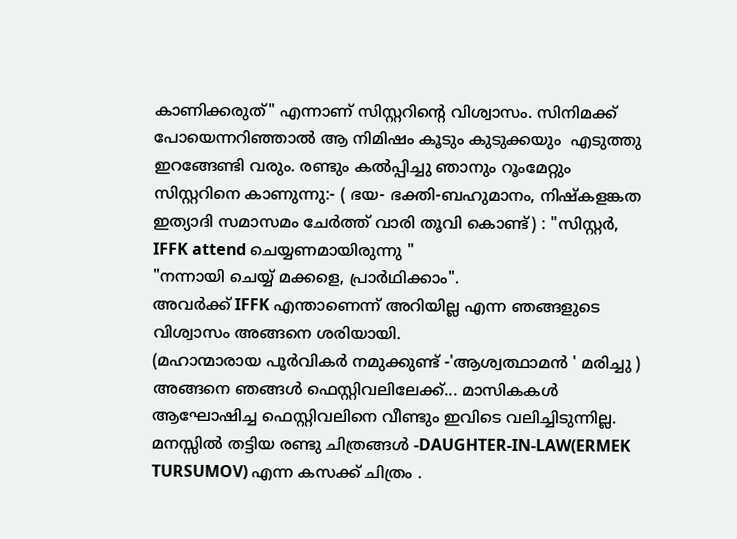കാണിക്കരുത്" എന്നാണ് സിസ്റ്ററിന്‍റെ വിശ്വാസം. സിനിമക്ക് പോയെന്നറിഞ്ഞാല്‍ ആ നിമിഷം കൂടും കുടുക്കയും  എടുത്തു ഇറങ്ങേണ്ടി വരും. രണ്ടും കല്‍പ്പിച്ചു ഞാനും റൂംമേറ്റും സിസ്റ്ററിനെ കാണുന്നു:- ( ഭയ- ഭക്തി-ബഹുമാനം, നിഷ്കളങ്കത ഇത്യാദി സമാസമം ചേര്‍ത്ത് വാരി തൂവി കൊണ്ട്) : "സിസ്റ്റര്‍, IFFK attend ചെയ്യണമായിരുന്നു "
"നന്നായി ചെയ്യ് മക്കളെ, പ്രാര്‍ഥിക്കാം".
അവര്‍ക്ക് IFFK എന്താണെന്ന് അറിയില്ല എന്ന ഞങ്ങളുടെ വിശ്വാസം അങ്ങനെ ശരിയായി.
(മഹാന്മാരായ പൂര്‍വികര്‍ നമുക്കുണ്ട് -'ആശ്വത്ഥാമന്‍ ' മരിച്ചു )
അങ്ങനെ ഞങ്ങള്‍ ഫെസ്റ്റിവലിലേക്ക്... മാസികകള്‍ ആഘോഷിച്ച ഫെസ്റ്റിവലിനെ വീണ്ടും ഇവിടെ വലിച്ചിടുന്നില്ല. മനസ്സില്‍ തട്ടിയ രണ്ടു ചിത്രങ്ങള്‍ -DAUGHTER-IN-LAW(ERMEK TURSUMOV) എന്ന കസക്ക് ചിത്രം .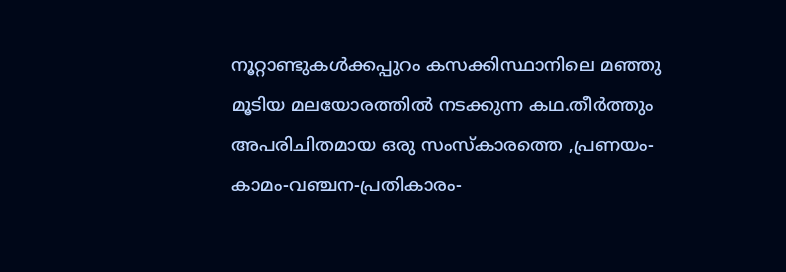നൂറ്റാണ്ടുകള്‍ക്കപ്പുറം കസക്കിസ്ഥാനിലെ മഞ്ഞു മൂടിയ മലയോരത്തില്‍ നടക്കുന്ന കഥ.തീര്‍ത്തും അപരിചിതമായ ഒരു സംസ്കാരത്തെ ,പ്രണയം- കാമം-വഞ്ചന-പ്രതികാരം-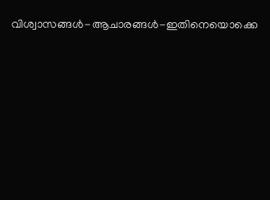വിശ്വാസങ്ങള്‍-ആചാരങ്ങള്‍-ഇതിനെയൊക്കെ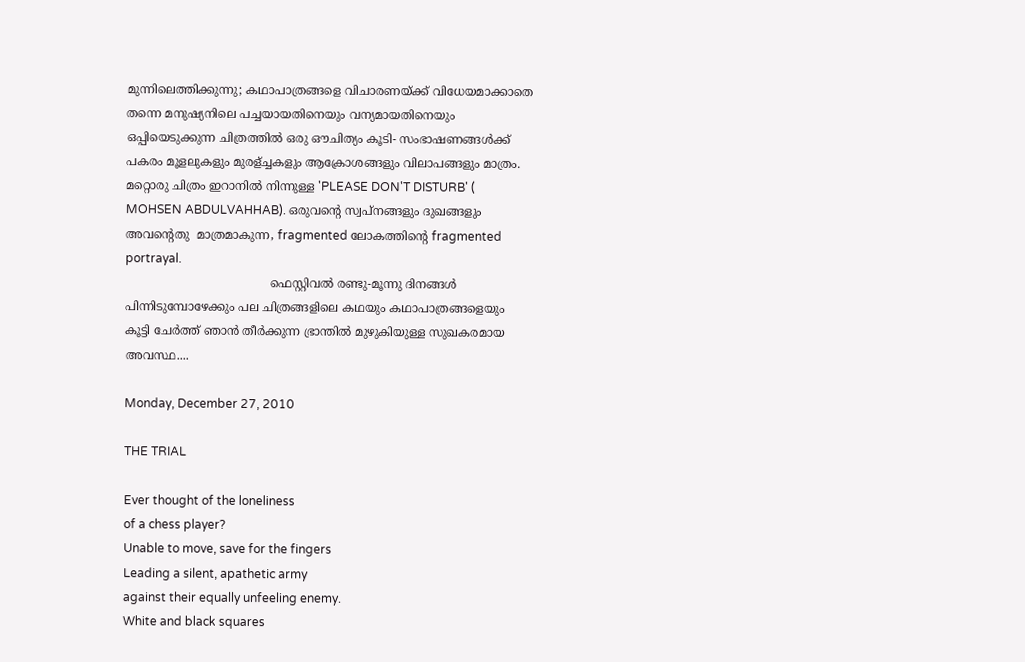മുന്നിലെത്തിക്കുന്നു; കഥാപാത്രങ്ങളെ വിചാരണയ്ക്ക് വിധേയമാക്കാതെ തന്നെ മനുഷ്യനിലെ പച്ചയായതിനെയും വന്യമായതിനെയും ഒപ്പിയെടുക്കുന്ന ചിത്രത്തില്‍ ഒരു ഔചിത്യം കൂടി- സംഭാഷണങ്ങള്‍ക്ക് പകരം മൂളലുകളും മുരള്ച്ചകളും ആക്രോശങ്ങളും വിലാപങ്ങളും മാത്രം. മറ്റൊരു ചിത്രം ഇറാനില്‍ നിന്നുള്ള 'PLEASE DON'T DISTURB' ( MOHSEN ABDULVAHHAB). ഒരുവന്‍റെ സ്വപ്നങ്ങളും ദുഖങ്ങളും അവന്‍റെതു  മാത്രമാകുന്ന, fragmented ലോകത്തിന്‍റെ fragmented portrayal.
                                       ഫെസ്റ്റിവല്‍ രണ്ടു-മൂന്നു ദിനങ്ങള്‍ പിന്നിടുമ്പോഴേക്കും പല ചിത്രങ്ങളിലെ കഥയും കഥാപാത്രങ്ങളെയും കൂട്ടി ചേര്‍ത്ത് ഞാന്‍ തീര്‍ക്കുന്ന ഭ്രാന്തില്‍ മുഴുകിയുള്ള സുഖകരമായ അവസ്ഥ....

Monday, December 27, 2010

THE TRIAL

Ever thought of the loneliness
of a chess player?
Unable to move, save for the fingers
Leading a silent, apathetic army
against their equally unfeeling enemy.
White and black squares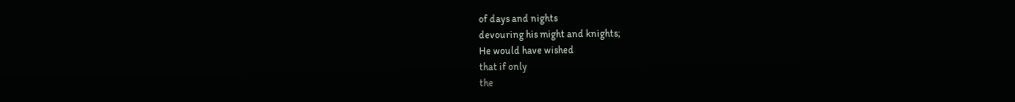of days and nights
devouring his might and knights;
He would have wished
that if only
the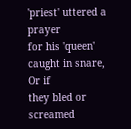'priest' uttered a prayer
for his 'queen' caught in snare,
Or if
they bled or screamed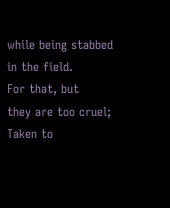while being stabbed in the field.
For that, but
they are too cruel;
Taken to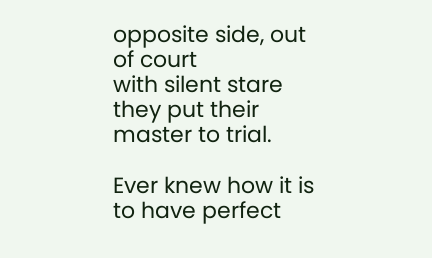opposite side, out of court
with silent stare
they put their master to trial.

Ever knew how it is
to have perfect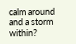calm around
and a storm within?